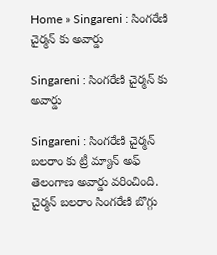Home » Singareni : సింగరేణి చైర్మన్ కు అవార్డు

Singareni : సింగరేణి చైర్మన్ కు అవార్డు

Singareni : సింగరేణి చైర్మన్ బలరాం కు ట్రీ మ్యాన్ అఫ్ తెలంగాణ అవార్డు వరించింది. చైర్మన్ బలరాం సింగరేణి బొగ్గు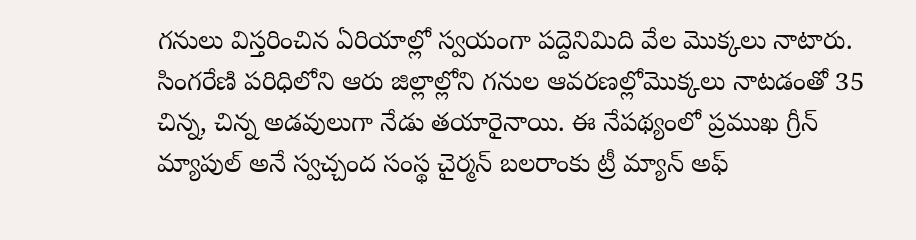గనులు విస్తరించిన ఏరియాల్లో స్వయంగా పద్దెనిమిది వేల మొక్కలు నాటారు. సింగరేణి పరిధిలోని ఆరు జిల్లాల్లోని గనుల ఆవరణల్లోమొక్కలు నాటడంతో 35 చిన్న, చిన్న అడవులుగా నేడు తయారైనాయి. ఈ నేపథ్యంలో ప్రముఖ గ్రీన్ మ్యాపుల్ అనే స్వచ్చంద సంస్థ చైర్మన్ బలరాంకు ట్రీ మ్యాన్ అఫ్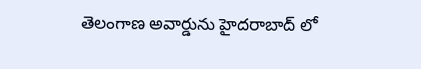తెలంగాణ అవార్డును హైదరాబాద్ లో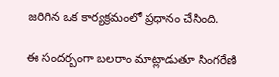జరిగిన ఒక కార్యక్రమంలో ప్రధానం చేసింది.

ఈ సందర్బంగా బలరాం మాట్లాడుతూ సింగరేణి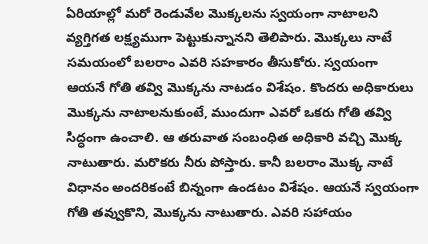ఏరియాల్లో మరో రెండువేల మొక్కలను స్వయంగా నాటాలని వ్యగ్తిగత లక్ష్యముగా పెట్టుకున్నానని తెలిపారు. మొక్కలు నాటే సమయంలో బలరాం ఎవరి సహకారం తీసుకోరు. స్వయంగా ఆయనే గోతి తవ్వి మొక్కను నాటడం విశేషం. కొందరు అధికారులు మొక్కను నాటాలనుకుంటే, ముందుగా ఎవరో ఒకరు గోతి తవ్వి సిద్ధంగా ఉంచాలి. ఆ తరువాత సంబంధిత అధికారి వచ్చి మొక్క నాటుతారు. మరొకరు నీరు పోస్తారు. కానీ బలరాం మొక్క నాటే విధానం అందరికంటే బిన్నంగా ఉండటం విశేషం. ఆయనే స్వయంగా గోతి తవ్వుకొని, మొక్కను నాటుతారు. ఎవరి సహాయం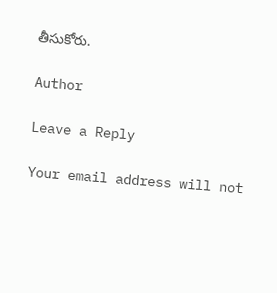తీసుకోరు.

Author

Leave a Reply

Your email address will not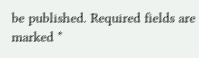be published. Required fields are marked *